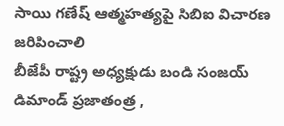సాయి గణేష్ ఆత్మహత్యపై సిబిఐ విచారణ జరిపించాలి
బీజేపీ రాష్ట్ర అధ్యక్షుడు బండి సంజయ్ డిమాండ్ ప్రజాతంత్ర ,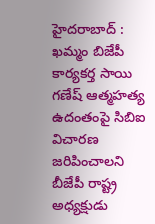హైదరాబాద్ : ఖమ్మం బిజేపీ కార్యకర్త సాయి గణేష్ ఆత్మహత్య ఉదంతంపై సిబిఐ విచారణ జరిపించాలని బీజేపీ రాష్ట్ర అధ్యక్షుడు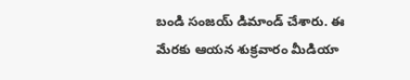బండి సంజయ్ డిమాండ్ చేశారు. ఈ మేరకు ఆయన శుక్రవారం మీడియా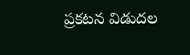ప్రకటన విడుదల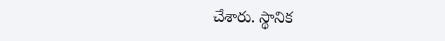చేశారు. స్థానిక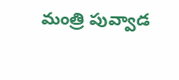మంత్రి పువ్వాడ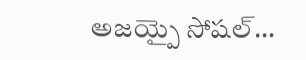అజయ్పై సోషల్…